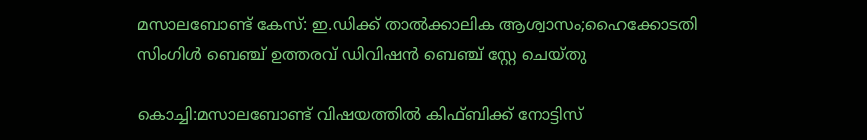മസാലബോണ്ട് കേസ്: ഇ.ഡിക്ക് താൽക്കാലിക ആശ്വാസം;ഹൈക്കോടതി സിംഗിൾ ബെഞ്ച് ഉത്തരവ് ഡിവിഷൻ ബെഞ്ച് സ്റ്റേ ചെയ്തു

കൊച്ചി:മസാലബോണ്ട് വിഷയത്തിൽ കിഫ്ബിക്ക് നോട്ടിസ്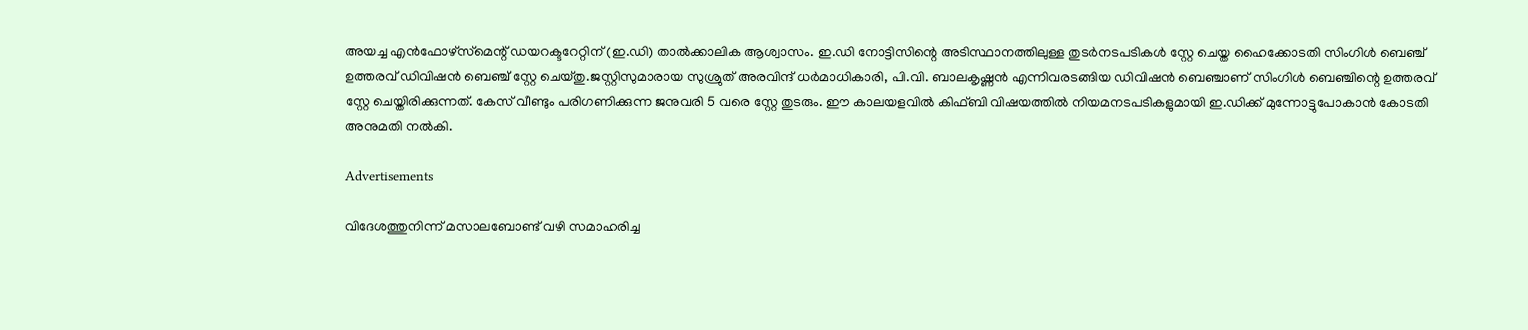അയച്ച എൻഫോഴ്‌സ്‌മെന്റ് ഡയറക്ടറേറ്റിന് (ഇ.ഡി) താൽക്കാലിക ആശ്വാസം. ഇ.ഡി നോട്ടിസിന്റെ അടിസ്ഥാനത്തിലുള്ള തുടർനടപടികൾ സ്റ്റേ ചെയ്ത ഹൈക്കോടതി സിംഗിൾ ബെഞ്ച് ഉത്തരവ് ഡിവിഷൻ ബെഞ്ച് സ്റ്റേ ചെയ്തു.ജസ്റ്റിസുമാരായ സുശ്രുത് അരവിന്ദ് ധർമാധികാരി, പി.വി. ബാലകൃഷ്ണൻ എന്നിവരടങ്ങിയ ഡിവിഷൻ ബെഞ്ചാണ് സിംഗിൾ ബെഞ്ചിന്റെ ഉത്തരവ് സ്റ്റേ ചെയ്തിരിക്കുന്നത്. കേസ് വീണ്ടും പരിഗണിക്കുന്ന ജനുവരി 5 വരെ സ്റ്റേ തുടരും. ഈ കാലയളവിൽ കിഫ്ബി വിഷയത്തിൽ നിയമനടപടികളുമായി ഇ.ഡിക്ക് മുന്നോട്ടുപോകാൻ കോടതി അനുമതി നൽകി.

Advertisements

വിദേശത്തുനിന്ന് മസാലബോണ്ട് വഴി സമാഹരിച്ച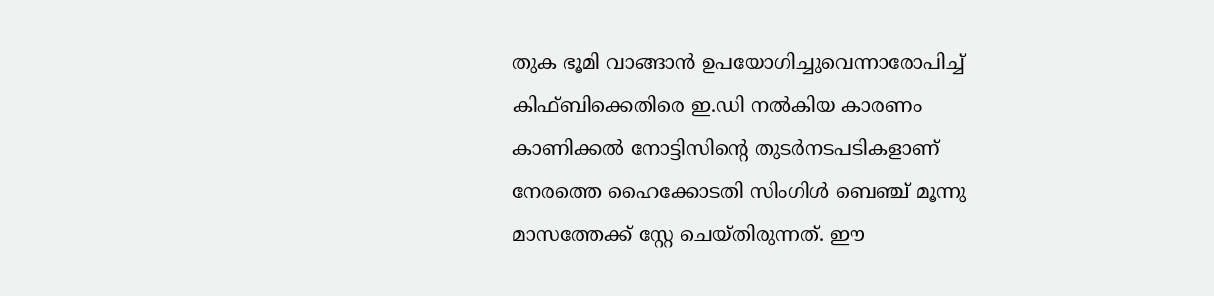തുക ഭൂമി വാങ്ങാൻ ഉപയോഗിച്ചുവെന്നാരോപിച്ച് കിഫ്ബിക്കെതിരെ ഇ.ഡി നൽകിയ കാരണം കാണിക്കൽ നോട്ടിസിന്റെ തുടർനടപടികളാണ് നേരത്തെ ഹൈക്കോടതി സിംഗിൾ ബെഞ്ച് മൂന്നു മാസത്തേക്ക് സ്റ്റേ ചെയ്തിരുന്നത്. ഈ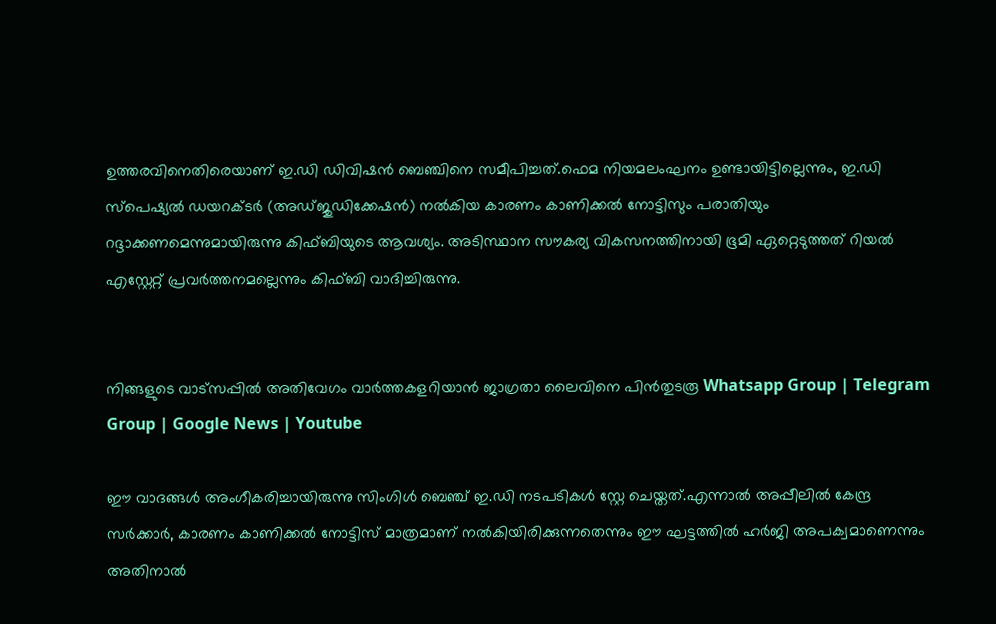ഉത്തരവിനെതിരെയാണ് ഇ.ഡി ഡിവിഷൻ ബെഞ്ചിനെ സമീപിച്ചത്.ഫെമ നിയമലംഘനം ഉണ്ടായിട്ടില്ലെന്നും, ഇ.ഡി സ്പെഷ്യൽ ഡയറക്ടർ (അഡ്ജുഡിക്കേഷൻ) നൽകിയ കാരണം കാണിക്കൽ നോട്ടിസും പരാതിയും റദ്ദാക്കണമെന്നുമായിരുന്നു കിഫ്ബിയുടെ ആവശ്യം. അടിസ്ഥാന സൗകര്യ വികസനത്തിനായി ഭൂമി ഏറ്റെടുത്തത് റിയൽ എസ്റ്റേറ്റ് പ്രവർത്തനമല്ലെന്നും കിഫ്ബി വാദിച്ചിരുന്നു.


നിങ്ങളുടെ വാട്സപ്പിൽ അതിവേഗം വാർത്തകളറിയാൻ ജാഗ്രതാ ലൈവിനെ പിൻതുടരൂ Whatsapp Group | Telegram Group | Google News | Youtube

ഈ വാദങ്ങൾ അംഗീകരിച്ചായിരുന്നു സിംഗിൾ ബെഞ്ച് ഇ.ഡി നടപടികൾ സ്റ്റേ ചെയ്തത്.എന്നാൽ അപ്പീലിൽ കേന്ദ്ര സർക്കാർ, കാരണം കാണിക്കൽ നോട്ടിസ് മാത്രമാണ് നൽകിയിരിക്കുന്നതെന്നും ഈ ഘട്ടത്തിൽ ഹർജി അപക്വമാണെന്നും അതിനാൽ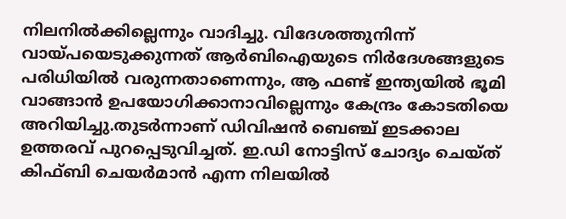നിലനിൽക്കില്ലെന്നും വാദിച്ചു. വിദേശത്തുനിന്ന് വായ്പയെടുക്കുന്നത് ആർബിഐയുടെ നിർദേശങ്ങളുടെ പരിധിയിൽ വരുന്നതാണെന്നും, ആ ഫണ്ട് ഇന്ത്യയിൽ ഭൂമി വാങ്ങാൻ ഉപയോഗിക്കാനാവില്ലെന്നും കേന്ദ്രം കോടതിയെ അറിയിച്ചു.തുടർന്നാണ് ഡിവിഷൻ ബെഞ്ച് ഇടക്കാല ഉത്തരവ് പുറപ്പെടുവിച്ചത്. ഇ.ഡി നോട്ടിസ് ചോദ്യം ചെയ്ത് കിഫ്ബി ചെയർമാൻ എന്ന നിലയിൽ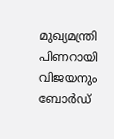മുഖ്യമന്ത്രി പിണറായി വിജയനും ബോർഡ്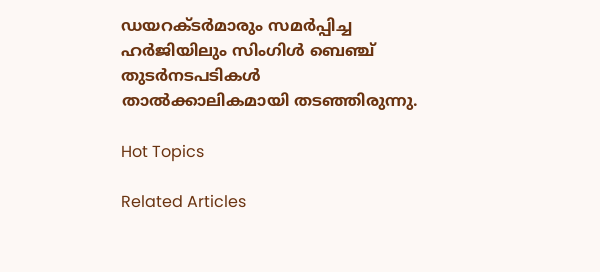ഡയറക്ടർമാരും സമർപ്പിച്ച ഹർജിയിലും സിംഗിൾ ബെഞ്ച് തുടർനടപടികൾ താൽക്കാലികമായി തടഞ്ഞിരുന്നു.

Hot Topics

Related Articles